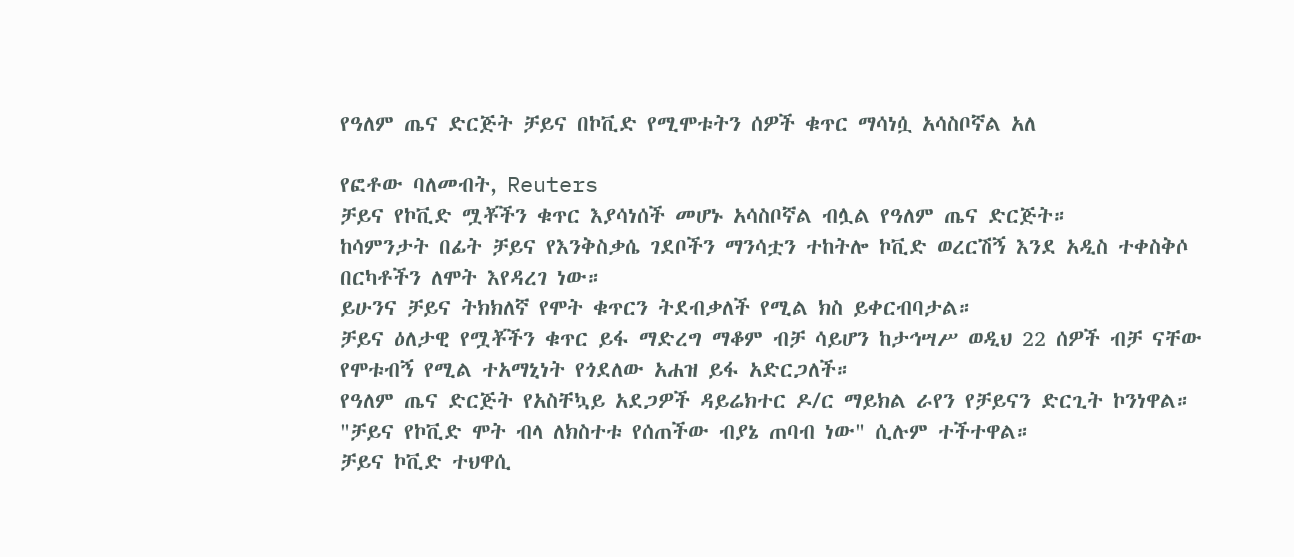የዓለም ጤና ድርጅት ቻይና በኮቪድ የሚሞቱትን ሰዎች ቁጥር ማሳነሷ አሳስቦኛል አለ

የፎቶው ባለመብት, Reuters
ቻይና የኮቪድ ሟቾችን ቁጥር እያሳነሰች መሆኑ አሳስቦኛል ብሏል የዓለም ጤና ድርጅት።
ከሳምንታት በፊት ቻይና የእንቅስቃሴ ገደቦችን ማንሳቷን ተከትሎ ኮቪድ ወረርሽኝ እንደ አዲስ ተቀስቅሶ በርካቶችን ለሞት እየዳረገ ነው።
ይሁንና ቻይና ትክክለኛ የሞት ቁጥርን ትደብቃለች የሚል ክስ ይቀርብባታል።
ቻይና ዕለታዊ የሟቾችን ቁጥር ይፋ ማድረግ ማቆም ብቻ ሳይሆን ከታኅሣሥ ወዲህ 22 ሰዎች ብቻ ናቸው የሞቱብኝ የሚል ተአማኒነት የጎደለው አሐዝ ይፋ አድርጋለች።
የዓለም ጤና ድርጅት የአስቸኳይ አደጋዎች ዳይሬክተር ዶ/ር ማይክል ራየን የቻይናን ድርጊት ኮንነዋል።
"ቻይና የኮቪድ ሞት ብላ ለክስተቱ የሰጠችው ብያኔ ጠባብ ነው" ሲሉም ተችተዋል።
ቻይና ኮቪድ ተህዋሲ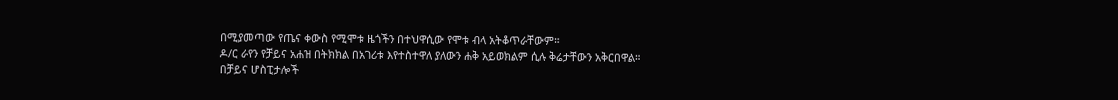በሚያመጣው የጤና ቀውስ የሚሞቱ ዜጎችን በተህዋሲው የሞቱ ብላ አትቆጥራቸውም።
ዶ/ር ራየን የቻይና አሐዝ በትክክል በአገሪቱ እየተስተዋለ ያለውን ሐቅ አይወክልም ሲሉ ቅሬታቸውን አቅርበዋል።
በቻይና ሆስፒታሎች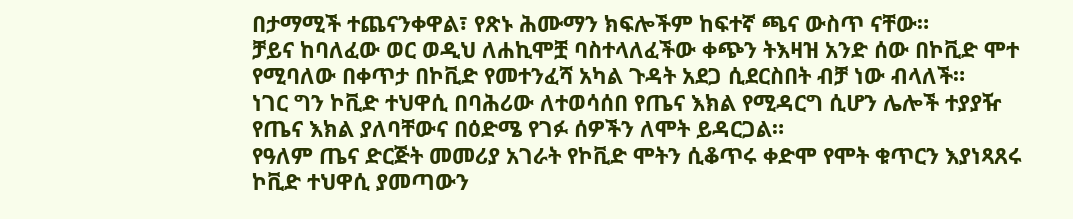በታማሚች ተጨናንቀዋል፣ የጽኑ ሕሙማን ክፍሎችም ከፍተኛ ጫና ውስጥ ናቸው።
ቻይና ከባለፈው ወር ወዲህ ለሐኪሞቿ ባስተላለፈችው ቀጭን ትእዛዝ አንድ ሰው በኮቪድ ሞተ የሚባለው በቀጥታ በኮቪድ የመተንፈሻ አካል ጉዳት አደጋ ሲደርስበት ብቻ ነው ብላለች።
ነገር ግን ኮቪድ ተህዋሲ በባሕሪው ለተወሳሰበ የጤና እክል የሚዳርግ ሲሆን ሌሎች ተያያዥ የጤና እክል ያለባቸውና በዕድሜ የገፉ ሰዎችን ለሞት ይዳርጋል።
የዓለም ጤና ድርጅት መመሪያ አገራት የኮቪድ ሞትን ሲቆጥሩ ቀድሞ የሞት ቁጥርን እያነጻጸሩ ኮቪድ ተህዋሲ ያመጣውን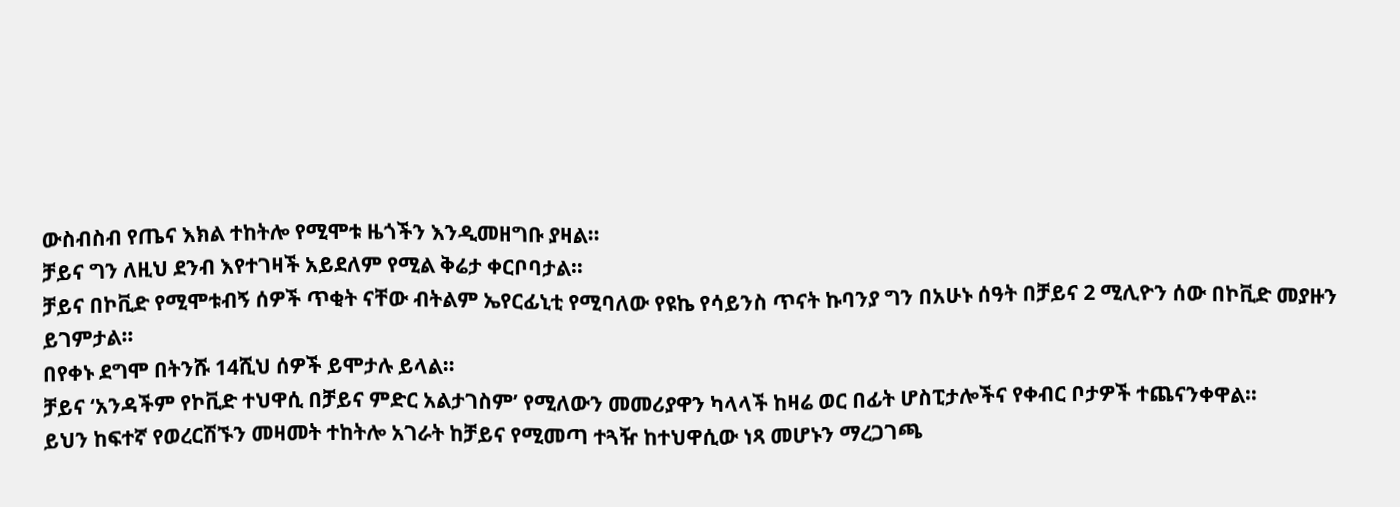ውስብስብ የጤና እክል ተከትሎ የሚሞቱ ዜጎችን እንዲመዘግቡ ያዛል።
ቻይና ግን ለዚህ ደንብ እየተገዛች አይደለም የሚል ቅሬታ ቀርቦባታል።
ቻይና በኮቪድ የሚሞቱብኝ ሰዎች ጥቂት ናቸው ብትልም ኤየርፊኒቲ የሚባለው የዩኬ የሳይንስ ጥናት ኩባንያ ግን በአሁኑ ሰዓት በቻይና 2 ሚሊዮን ሰው በኮቪድ መያዙን ይገምታል።
በየቀኑ ደግሞ በትንሹ 14ሺህ ሰዎች ይሞታሉ ይላል።
ቻይና ‘አንዳችም የኮቪድ ተህዋሲ በቻይና ምድር አልታገስም’ የሚለውን መመሪያዋን ካላላች ከዛሬ ወር በፊት ሆስፒታሎችና የቀብር ቦታዎች ተጨናንቀዋል።
ይህን ከፍተኛ የወረርሽኙን መዛመት ተከትሎ አገራት ከቻይና የሚመጣ ተጓዥ ከተህዋሲው ነጻ መሆኑን ማረጋገጫ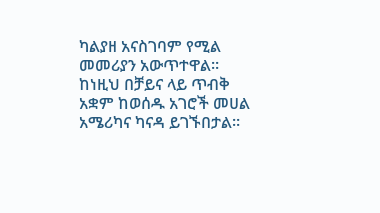ካልያዘ አናስገባም የሚል መመሪያን አውጥተዋል።
ከነዚህ በቻይና ላይ ጥብቅ አቋም ከወሰዱ አገሮች መሀል አሜሪካና ካናዳ ይገኙበታል።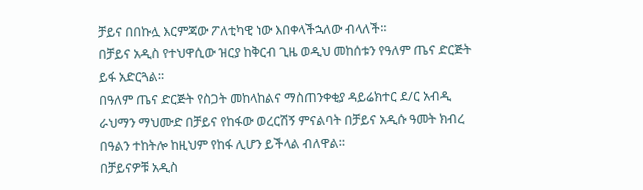ቻይና በበኩሏ እርምጃው ፖለቲካዊ ነው እበቀላችኋለው ብላለች።
በቻይና አዲስ የተህዋሲው ዝርያ ከቅርብ ጊዜ ወዲህ መከሰቱን የዓለም ጤና ድርጅት ይፋ አድርጓል።
በዓለም ጤና ድርጅት የስጋት መከላከልና ማስጠንቀቂያ ዳይሬክተር ደ/ር አብዲ ራህማን ማህሙድ በቻይና የከፋው ወረርሽኝ ምናልባት በቻይና አዲሱ ዓመት ክብረ በዓልን ተከትሎ ከዚህም የከፋ ሊሆን ይችላል ብለዋል።
በቻይናዎቹ አዲስ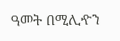ዓመት በሚሊዯን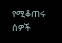የሚቆጠሩ ሰዎች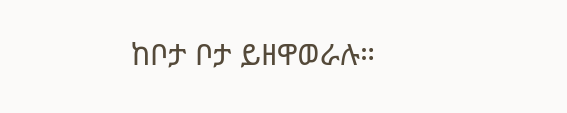ከቦታ ቦታ ይዘዋወራሉ።